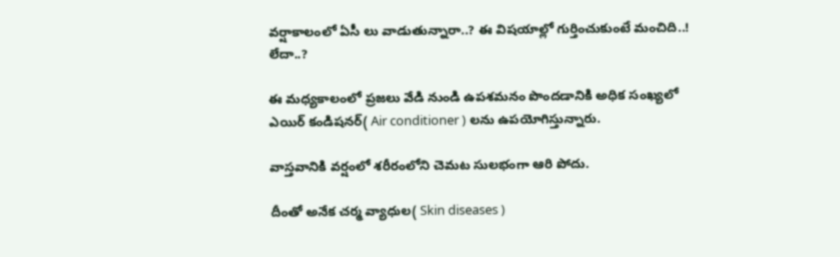వర్షాకాలంలో ఏసీ లు వాడుతున్నారా..? ఈ విషయాల్లో గుర్తించుకుంటే మంచిది..! లేదా..?

ఈ మధ్యకాలంలో ప్రజలు వేడి నుండి ఉపశమనం పొందడానికి అధిక సంఖ్యలో ఎయిర్ కండిషనర్( Air conditioner ) లను ఉపయోగిస్తున్నారు.

వాస్తవానికి వర్షంలో శరీరంలోని చెమట సులభంగా ఆరి పోదు.

దీంతో అనేక చర్మ వ్యాధుల( Skin diseases )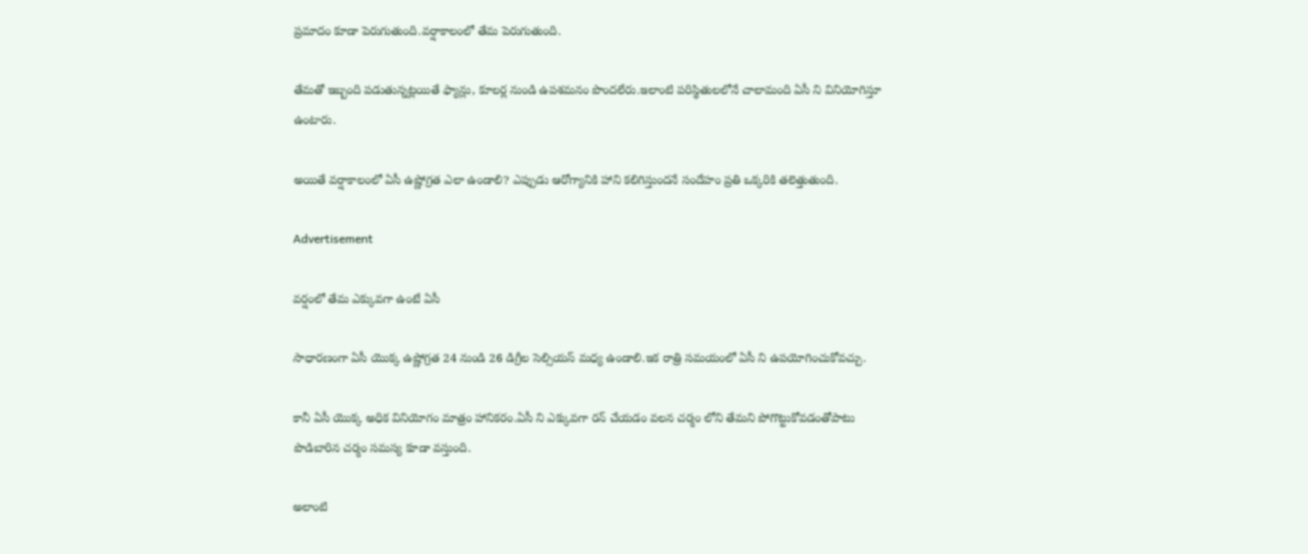ప్రమాదం కూడా పెరుగుతుంది.వర్షాకాలంలో తేమ పెరుగుతుంది.

తేమతో ఇబ్బంది పడుతున్నట్లయితే ఫ్యాన్లు, కూలర్ల నుండి ఉపశమనం పొందలేరు.ఇలాంటి పరిస్థితులలోనే చాలామంది ఏసీ ని వినియోగిస్తూ ఉంటారు.

అయితే వర్షాకాలంలో ఏసీ ఉష్ణోగ్రత ఎలా ఉండాలి? ఎప్పుడు ఆరోగ్యానికి హాని కలిగిస్తుందనే సందేహం ప్రతి ఒక్కరికి తలెత్తుతుంది.

Advertisement

వర్షంలో తేమ ఎక్కువగా ఉంటే ఏసీ

సాధారణంగా ఏసీ యొక్క ఉష్ణోగ్రత 24 నుండి 26 డిగ్రీల సెల్సియస్ మధ్య ఉండాలి.ఇక రాత్రి సమయంలో ఏసీ ని ఉపయోగించుకోవచ్చు.

కానీ ఏసీ యొక్క అధిక వినియోగం మాత్రం హానికరం.ఏసీ ని ఎక్కువగా రన్ చేయడం వలన చర్మం లోని తేమని పోగొట్టుకోవడంతోపాటు పొడిబారిన చర్మం సమస్య కూడా వస్తుంది.

అలాంటి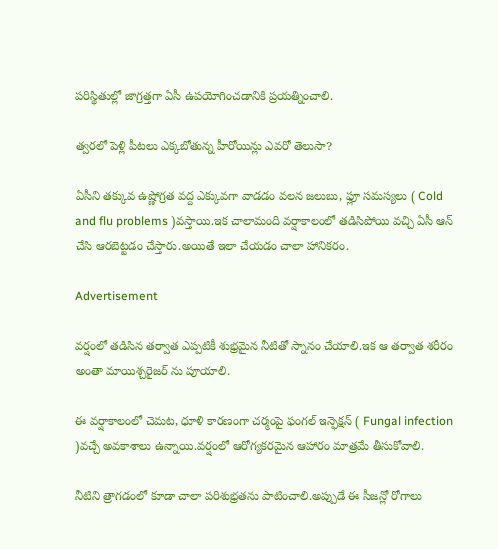పరిస్థితుల్లో జాగ్రత్తగా ఏసీ ఉపయోగించడానికి ప్రయత్నించాలి.

త్వరలో పెళ్లి పీటలు ఎక్కబోతున్న హీరోయిన్లు ఎవరో తెలుసా?

ఏసీని తక్కువ ఉష్ణోగ్రత వద్ద ఎక్కువగా వాడడం వలన జలుబు, ఫ్లూ సమస్యలు ( Cold and flu problems )వస్తాయి.ఇక చాలామంది వర్షాకాలంలో తడిసిపోయి వచ్చి ఏసీ ఆన్ చేసి ఆరబెట్టడం చేస్తారు.అయితే ఇలా చేయడం చాలా హానికరం.

Advertisement

వర్షంలో తడిసిన తర్వాత ఎప్పటికీ శుభ్రమైన నీటితో స్నానం చేయాలి.ఇక ఆ తర్వాత శరీరం అంతా మాయిశ్చరైజర్ ను పూయాలి.

ఈ వర్షాకాలంలో చెమట, ధూళి కారణంగా చర్మంపై ఫంగల్ ఇన్ఫెక్షన్ ( Fungal infection )వచ్చే అవకాశాలు ఉన్నాయి.వర్షంలో ఆరోగ్యకరమైన ఆహారం మాత్రమే తీసుకోవాలి.

నీటిని త్రాగడంలో కూడా చాలా పరిశుభ్రతను పాటించాలి.అప్పుడే ఈ సీజన్లో రోగాలు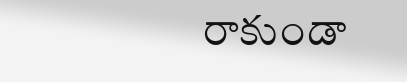రాకుండా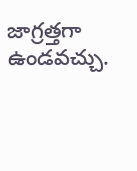జాగ్రత్తగా ఉండవచ్చు.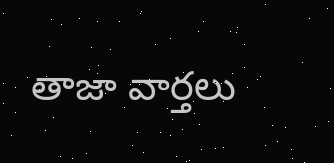తాజా వార్తలు